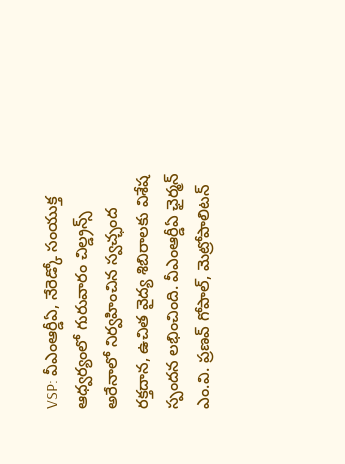VSP: వీఎంఆర్డీఏ, నేరెడ్కో సంయుక్త ఆధ్వర్యంలో గురువారం చిల్డ్రన్స్ అరేనాలో నిర్వహించిన స్వచ్ఛంద రక్తదాన, ఉచిత వైద్య శిబిరాలకు విశేష స్పందన లభించింది. వీఎంఆర్డీఏ ఛైర్మన్ ఎం.వి. ప్రణవ్ గోపాల్, మెట్రోపాలిటన్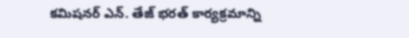కమిషనర్ ఎన్. తేజ్ భరత్ కార్యక్రమాన్ని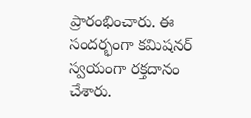ప్రారంభించారు. ఈ సందర్భంగా కమిషనర్ స్వయంగా రక్తదానం చేశారు.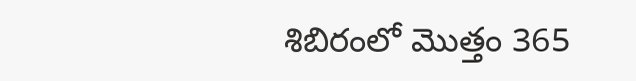శిబిరంలో మొత్తం 365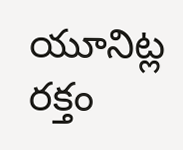యూనిట్ల రక్తం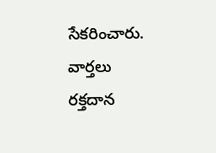సేకరించారు.
వార్తలు
రక్తదాన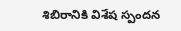శిబిరానికి విశేష స్పందన